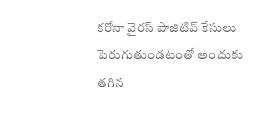కరోనా వైరస్ పాజిటివ్ కేసులు పెరుగుతుండటంతో అందుకు తగిన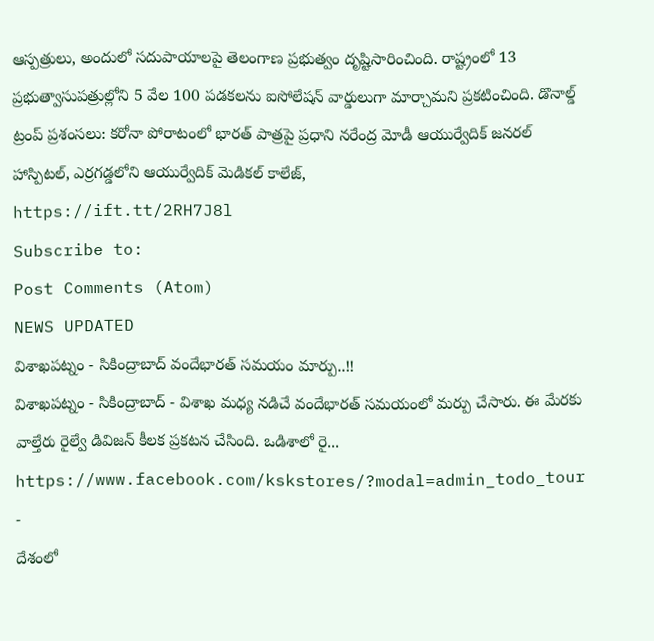ఆస్పత్రులు, అందులో సదుపాయాలపై తెలంగాణ ప్రభుత్వం దృష్టిసారించింది. రాష్ట్రంలో 13 ప్రభుత్వాసుపత్రుల్లోని 5 వేల 100 పడకలను ఐసోలేషన్ వార్డులుగా మార్చామని ప్రకటించింది. డొనాల్డ్ ట్రంప్ ప్రశంసలు: కరోనా పోరాటంలో భారత్ పాత్రపై ప్రధాని నరేంద్ర మోడీ ఆయుర్వేదిక్ జనరల్ హాస్పిటల్, ఎర్రగడ్డలోని ఆయుర్వేదిక్ మెడికల్ కాలేజ్,
https://ift.tt/2RH7J8l
Subscribe to:
Post Comments (Atom)
NEWS UPDATED
విశాఖపట్నం - సికింద్రాబాద్ వందేభారత్ సమయం మార్పు..!!
విశాఖపట్నం - సికింద్రాబాద్ - విశాఖ మధ్య నడిచే వందేభారత్ సమయంలో మర్పు చేసారు. ఈ మేరకు వాల్తేరు రైల్వే డివిజన్ కీలక ప్రకటన చేసింది. ఒడిశాలో రై...
https://www.facebook.com/kskstores/?modal=admin_todo_tour
-
దేశంలో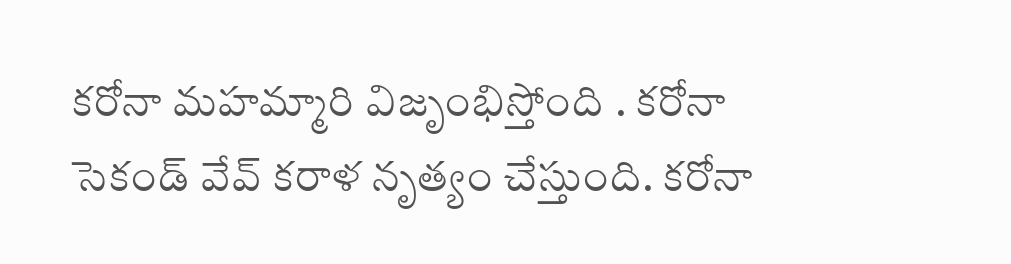కరోనా మహమ్మారి విజృంభిస్తోంది . కరోనా సెకండ్ వేవ్ కరాళ నృత్యం చేస్తుంది. కరోనా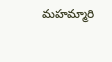మహమ్మారి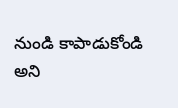నుండి కాపాడుకోండి అని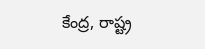కేంద్ర, రాష్ట్ర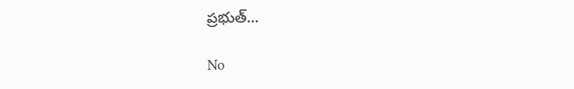ప్రభుత్...

No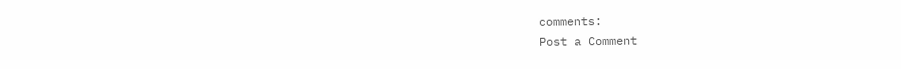comments:
Post a Comment